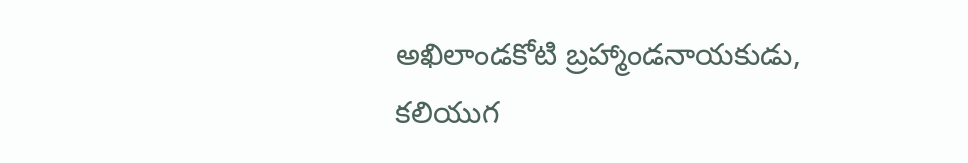అఖిలాండకోటి బ్రహ్మాండనాయకుడు, కలియుగ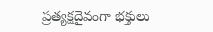ప్రత్యక్షదైవంగా భక్తులు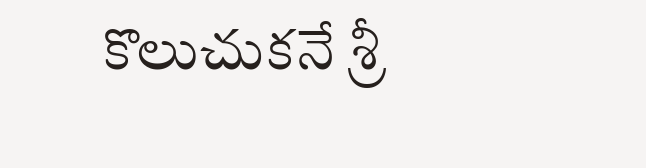కొలుచుకనే శ్రీ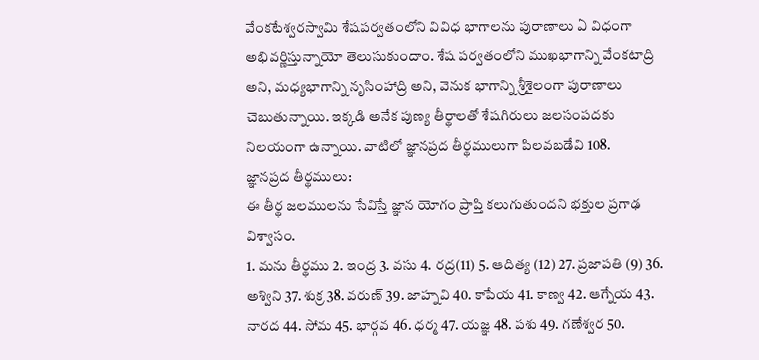వేంకటేశ్వరస్వామి శేషపర్వతంలోని వివిధ భాగాలను పురాణాలు ఏ విధంగా అభివర్ణిస్తున్నాయో తెలుసుకుందాం. శేష పర్వతంలోని ముఖభాగాన్ని వేంకటాద్రి అని, మధ్యభాగాన్ని నృసింహాద్రి అని, వెనుక భాగాన్ని శ్రీశైలంగా పురాణాలు చెబుతున్నాయి. ఇక్కడి అనేక పుణ్య తీర్థాలతో శేషగిరులు జలసంపదకు నిలయంగా ఉన్నాయి. వాటిలో జ్ఞానప్రద తీర్థములుగా పిలవబడేవి 108.
జ్ఞానప్రద తీర్థములు:
ఈ తీర్థ జలములను సేవిస్తే జ్ఞాన యోగం ప్రాప్తి కలుగుతుందని భక్తుల ప్రగాఢ విశ్వాసం.
1. మను తీర్థము 2. ఇంద్ర 3. వసు 4. రద్ర(11) 5. ఆదిత్య (12) 27. ప్రజాపతి (9) 36. అశ్విని 37. శుక్ర 38. వరుణ్ 39. జాహ్నవి 40. కాపేయ 41. కాణ్వ 42. ఆగ్నేయ 43. నారద 44. సోమ 45. భార్గవ 46. ధర్మ 47. యజ్ఞ 48. పశు 49. గణేశ్వర 50.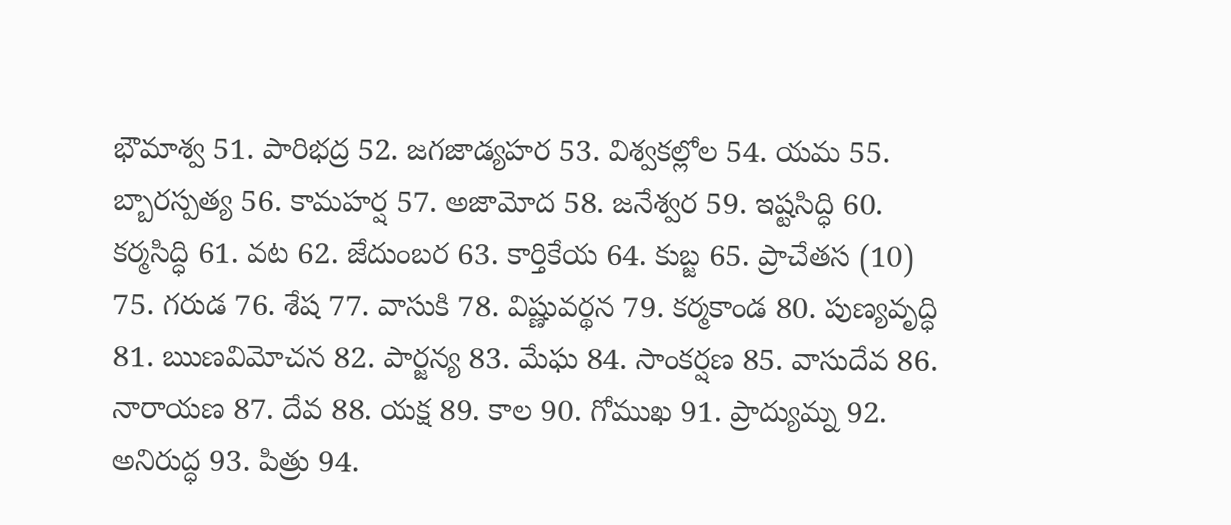భౌమాశ్వ 51. పారిభద్ర 52. జగజాడ్యహర 53. విశ్వకల్లోల 54. యమ 55. బ్బారస్పత్య 56. కామహర్ష 57. అజామోద 58. జనేశ్వర 59. ఇష్టసిద్ధి 60. కర్మసిద్ధి 61. వట 62. జేదుంబర 63. కార్తికేయ 64. కుబ్జ 65. ప్రాచేతస (10) 75. గరుడ 76. శేష 77. వాసుకి 78. విష్ణువర్థన 79. కర్మకాండ 80. పుణ్యవృద్ధి 81. ఋణవిమోచన 82. పార్జన్య 83. మేఘ 84. సాంకర్షణ 85. వాసుదేవ 86. నారాయణ 87. దేవ 88. యక్ష 89. కాల 90. గోముఖ 91. ప్రాద్యుమ్న 92. అనిరుద్ధ 93. పిత్రు 94.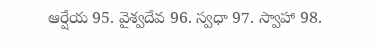ఆర్షేయ 95. వైశ్వదేవ 96. స్వధా 97. స్వాహా 98.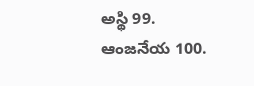అస్థి 99. ఆంజనేయ 100.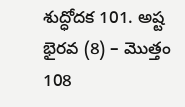శుద్ధోదక 101. అష్ట భైరవ (8) – మొత్తం 108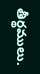తీర్థములు.